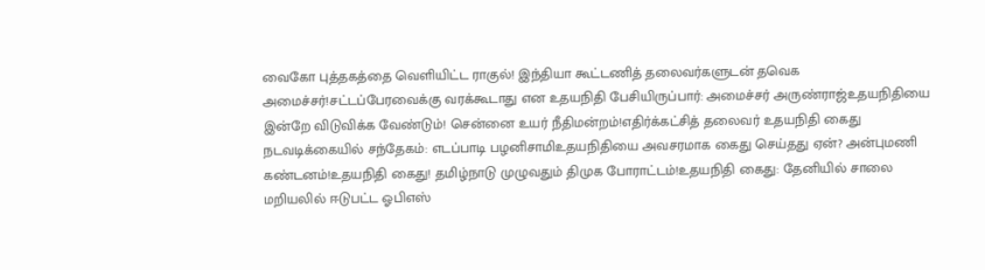வைகோ புத்தகத்தை வெளியிட்ட ராகுல்! இந்தியா கூட்டணித் தலைவர்களுடன் தவெக அமைச்சர்!சட்டப்பேரவைக்கு வரக்கூடாது என உதயநிதி பேசியிருப்பார்: அமைச்சர் அருண்ராஜ்உதயநிதியை இன்றே விடுவிக்க வேண்டும்! சென்னை உயர் நீதிமன்றம்!எதிர்க்கட்சித் தலைவர் உதயநிதி கைது நடவடிக்கையில் சந்தேகம்: எடப்பாடி பழனிசாமிஉதயநிதியை அவசரமாக கைது செய்தது ஏன்? அன்புமணி கண்டனம்!உதயநிதி கைது! தமிழ்நாடு முழுவதும் திமுக போராட்டம்!உதயநிதி கைது: தேனியில் சாலை மறியலில் ஈடுபட்ட ஓபிஎஸ்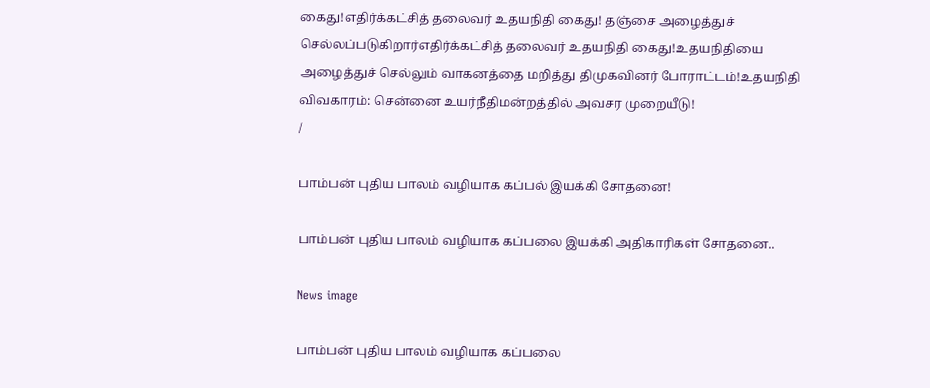கைது!எதிர்க்கட்சித் தலைவர் உதயநிதி கைது! தஞ்சை அழைத்துச் செல்லப்படுகிறார்எதிர்க்கட்சித் தலைவர் உதயநிதி கைது!உதயநிதியை அழைத்துச் செல்லும் வாகனத்தை மறித்து திமுகவினர் போராட்டம்!உதயநிதி விவகாரம்: சென்னை உயர்நீதிமன்றத்தில் அவசர முறையீடு!
/

பாம்பன் புதிய பாலம் வழியாக கப்பல் இயக்கி சோதனை!

பாம்பன் புதிய பாலம் வழியாக கப்பலை இயக்கி அதிகாரிகள் சோதனை..

News image

பாம்பன் புதிய பாலம் வழியாக கப்பலை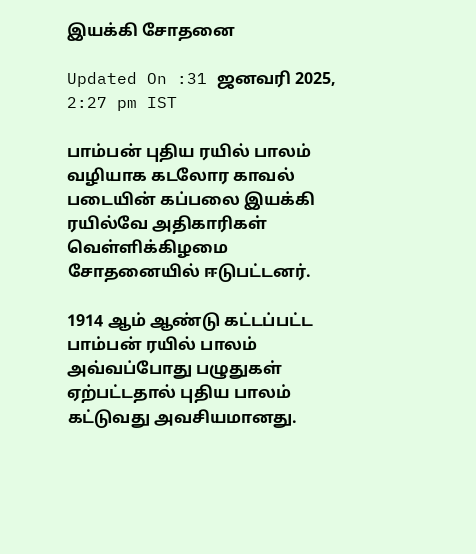இயக்கி சோதனை

Updated On :31 ஜனவரி 2025, 2:27 pm IST

பாம்பன் புதிய ரயில் பாலம் வழியாக கடலோர காவல் படையின் கப்பலை இயக்கி ரயில்வே அதிகாரிகள் வெள்ளிக்கிழமை சோதனையில் ஈடுபட்டனர்.

1914 ஆம் ஆண்டு கட்டப்பட்ட பாம்பன் ரயில் பாலம் அவ்வப்போது பழுதுகள் ஏற்பட்டதால் புதிய பாலம் கட்டுவது அவசியமானது.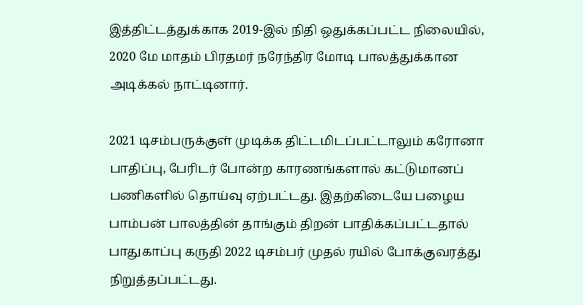இத்திட்டத்துக்காக 2019-இல் நிதி ஒதுக்கப்பட்ட நிலையில், 2020 மே மாதம் பிரதமர் நரேந்திர மோடி பாலத்துக்கான அடிக்கல் நாட்டினார்.

2021 டிசம்பருக்குள் முடிக்க திட்டமிடப்பட்டாலும் கரோனா பாதிப்பு, பேரிடர் போன்ற காரணங்களால் கட்டுமானப் பணிகளில் தொய்வு ஏற்பட்டது. இதற்கிடையே பழைய பாம்பன் பாலத்தின் தாங்கும் திறன் பாதிக்கப்பட்டதால் பாதுகாப்பு கருதி 2022 டிசம்பர் முதல் ரயில் போக்குவரத்து நிறுத்தப்பட்டது.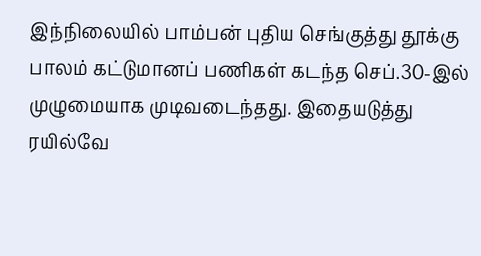இந்நிலையில் பாம்பன் புதிய செங்குத்து தூக்கு பாலம் கட்டுமானப் பணிகள் கடந்த செப்.30-இல் முழுமையாக முடிவடைந்தது. இதையடுத்து ரயில்வே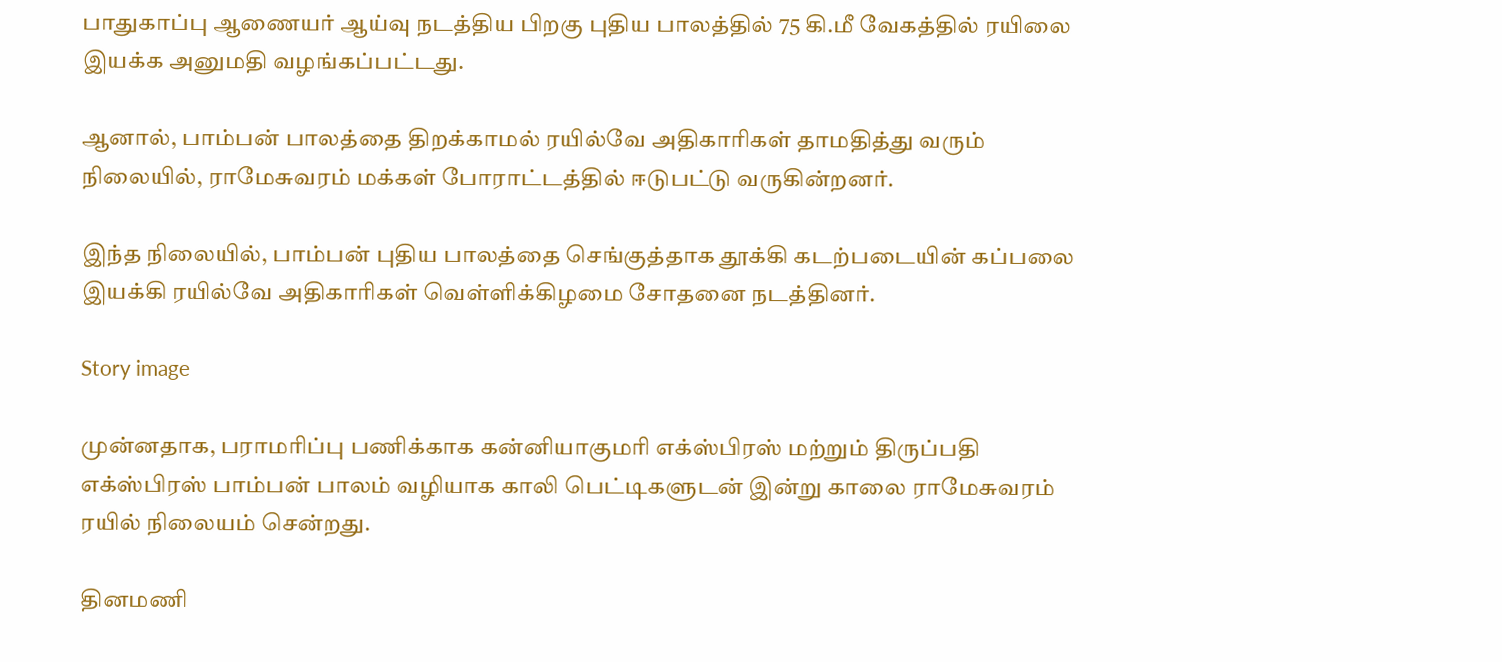பாதுகாப்பு ஆணையர் ஆய்வு நடத்திய பிறகு புதிய பாலத்தில் 75 கி.மீ வேகத்தில் ரயிலை இயக்க அனுமதி வழங்கப்பட்டது.

ஆனால், பாம்பன் பாலத்தை திறக்காமல் ரயில்வே அதிகாரிகள் தாமதித்து வரும் நிலையில், ராமேசுவரம் மக்கள் போராட்டத்தில் ஈடுபட்டு வருகின்றனர்.

இந்த நிலையில், பாம்பன் புதிய பாலத்தை செங்குத்தாக தூக்கி கடற்படையின் கப்பலை இயக்கி ரயில்வே அதிகாரிகள் வெள்ளிக்கிழமை சோதனை நடத்தினர்.

Story image

முன்னதாக, பராமரிப்பு பணிக்காக கன்னியாகுமரி எக்ஸ்பிரஸ் மற்றும் திருப்பதி எக்ஸ்பிரஸ் பாம்பன் பாலம் வழியாக காலி பெட்டிகளுடன் இன்று காலை ராமேசுவரம் ரயில் நிலையம் சென்றது.

தினமணி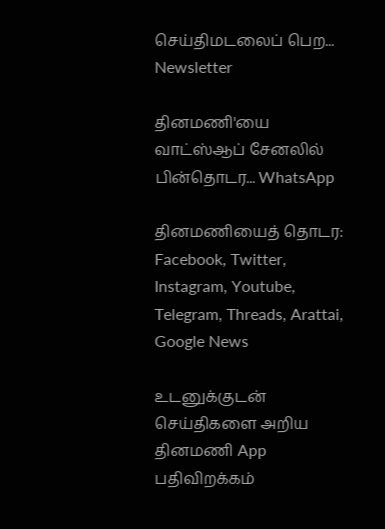செய்திமடலைப் பெற... Newsletter

தினமணி'யை வாட்ஸ்ஆப் சேனலில் பின்தொடர... WhatsApp

தினமணியைத் தொடர: Facebook, Twitter, Instagram, Youtube, Telegram, Threads, Arattai, Google News

உடனுக்குடன் செய்திகளை அறிய தினமணி App பதிவிறக்கம்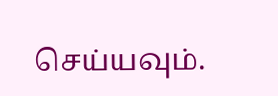செய்யவும்.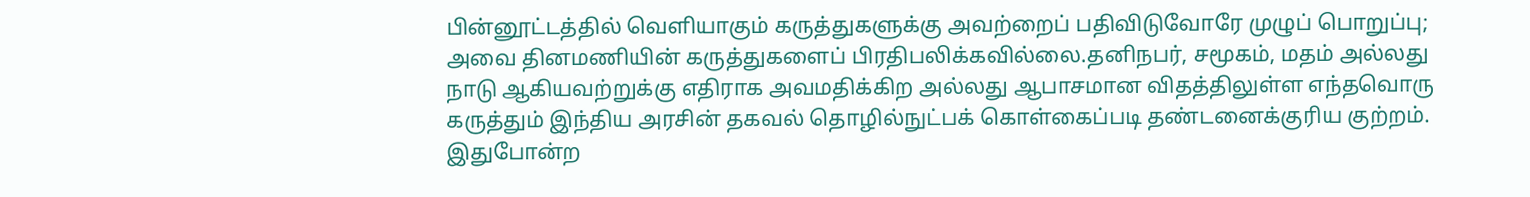பின்னூட்டத்தில் வெளியாகும் கருத்துகளுக்கு அவற்றைப் பதிவிடுவோரே முழுப் பொறுப்பு; அவை தினமணியின் கருத்துகளைப் பிரதிபலிக்கவில்லை.தனிநபர், சமூகம், மதம் அல்லது நாடு ஆகியவற்றுக்கு எதிராக அவமதிக்கிற அல்லது ஆபாசமான விதத்திலுள்ள எந்தவொரு கருத்தும் இந்திய அரசின் தகவல் தொழில்நுட்பக் கொள்கைப்படி தண்டனைக்குரிய குற்றம். இதுபோன்ற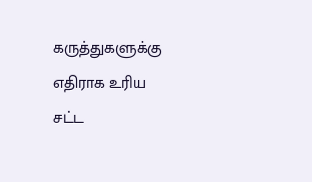கருத்துகளுக்கு எதிராக உரிய சட்ட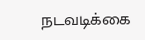நடவடிக்கை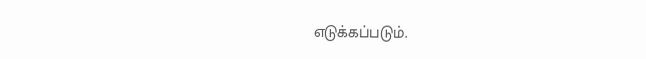எடுக்கப்படும்.